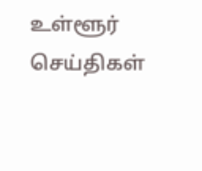உள்ளூர் செய்திகள்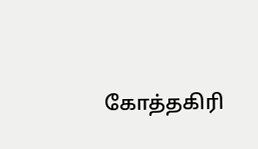கோத்தகிரி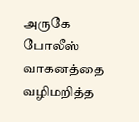அருகே போலீஸ் வாகனத்தை வழிமறித்த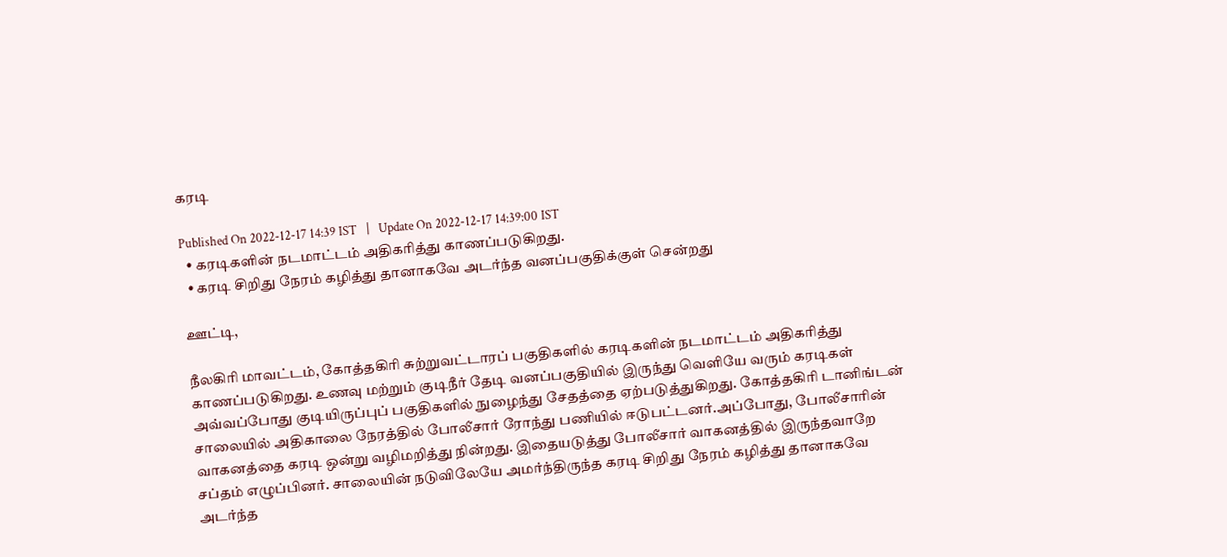கரடி

Published On 2022-12-17 14:39 IST   |   Update On 2022-12-17 14:39:00 IST
  • கரடிகளின் நடமாட்டம் அதிகரித்து காணப்படுகிறது.
  • கரடி சிறிது நேரம் கழித்து தானாகவே அடர்ந்த வனப்பகுதிக்குள் சென்றது

ஊட்டி,

நீலகிரி மாவட்டம், கோத்தகிரி சுற்றுவட்டாரப் பகுதிகளில் கரடிகளின் நடமாட்டம் அதிகரித்து காணப்படுகிறது. உணவு மற்றும் குடிநீர் தேடி வனப்பகுதியில் இருந்து வெளியே வரும் கரடிகள் அவ்வப்போது குடியிருப்புப் பகுதிகளில் நுழைந்து சேதத்தை ஏற்படுத்துகிறது. கோத்தகிரி டானிங்டன் சாலையில் அதிகாலை நேரத்தில் போலீசார் ரோந்து பணியில் ஈடுபட்டனர்.அப்போது, போலீசாரின் வாகனத்தை கரடி ஒன்று வழிமறித்து நின்றது. இதையடுத்து போலீசார் வாகனத்தில் இருந்தவாறே சப்தம் எழுப்பினர். சாலையின் நடுவிலேயே அமர்ந்திருந்த கரடி சிறிது நேரம் கழித்து தானாகவே அடர்ந்த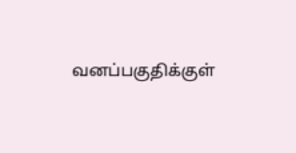வனப்பகுதிக்குள்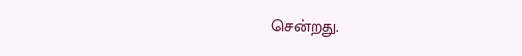சென்றது.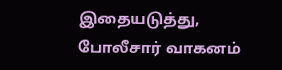இதையடுத்து, போலீசார் வாகனம்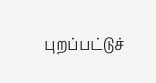புறப்பட்டுச்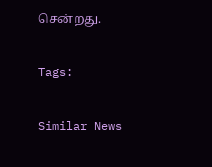சென்றது.

Tags:

Similar News